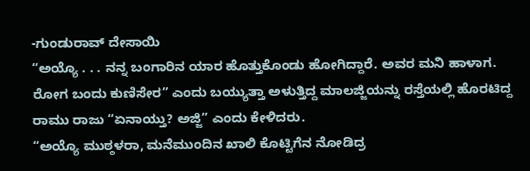-ಗುಂಡುರಾವ್ ದೇಸಾಯಿ
“ಅಯ್ಯೊ . . . ನನ್ನ ಬಂಗಾರಿನ ಯಾರ ಹೊತ್ತುಕೊಂಡು ಹೋಗಿದ್ದಾರೆ. ಅವರ ಮನಿ ಹಾಳಾಗ. ರೋಗ ಬಂದು ಕುಣಿಸೇರ” ಎಂದು ಬಯ್ಯುತ್ತಾ ಅಳುತ್ತಿದ್ದ ಮಾಲಜ್ಜಿಯನ್ನು ರಸ್ತೆಯಲ್ಲಿ ಹೊರಟಿದ್ದ ರಾಮು ರಾಜು “ಏನಾಯ್ತು? ಅಜ್ಜಿ” ಎಂದು ಕೇಳಿದರು.
“ಅಯ್ಯೊ ಮುಠ್ಠಳರಾ, ಮನೆಮುಂದಿನ ಖಾಲಿ ಕೊಟ್ಟಿಗೆನ ನೋಡಿದ್ರ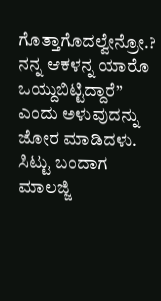ಗೊತ್ತಾಗೊದಲ್ವೇನ್ರೋ.? ನನ್ನ ಆಕಳನ್ನ ಯಾರೊ ಒಯ್ದುಬಿಟ್ಟಿದ್ದಾರೆ” ಎಂದು ಅಳುವುದನ್ನು ಜೋರ ಮಾಡಿದಳು.
ಸಿಟ್ಟು ಬಂದಾಗ ಮಾಲಜ್ಜಿ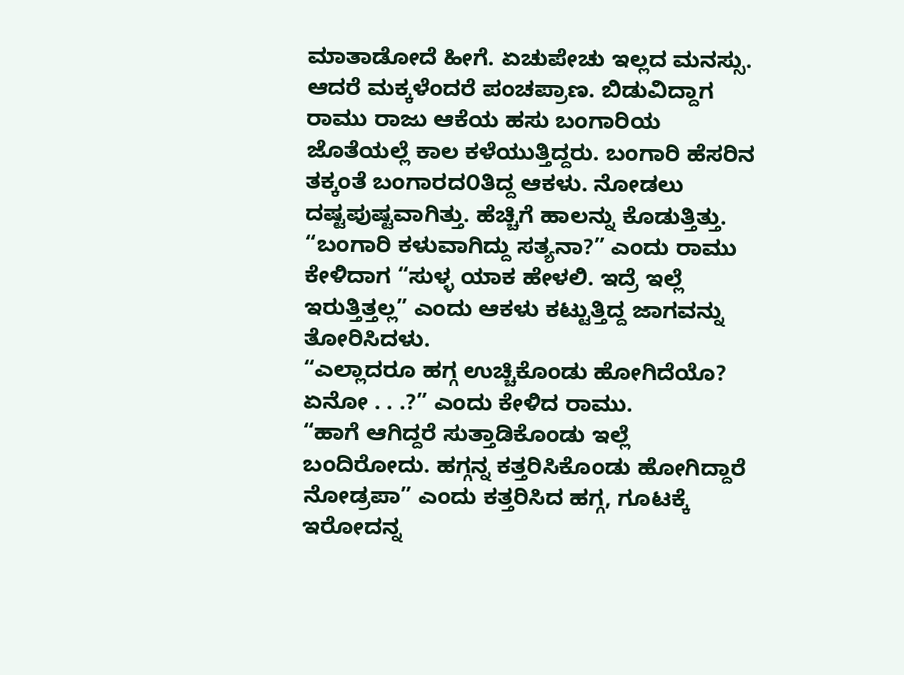ಮಾತಾಡೋದೆ ಹೀಗೆ. ಏಚುಪೇಚು ಇಲ್ಲದ ಮನಸ್ಸು. ಆದರೆ ಮಕ್ಕಳೆಂದರೆ ಪಂಚಪ್ರಾಣ. ಬಿಡುವಿದ್ದಾಗ ರಾಮು ರಾಜು ಆಕೆಯ ಹಸು ಬಂಗಾರಿಯ ಜೊತೆಯಲ್ಲೆ ಕಾಲ ಕಳೆಯುತ್ತಿದ್ದರು. ಬಂಗಾರಿ ಹೆಸರಿನ ತಕ್ಕಂತೆ ಬಂಗಾರದ೦ತಿದ್ದ ಆಕಳು. ನೋಡಲು ದಷ್ಟಪುಷ್ಟವಾಗಿತ್ತು. ಹೆಚ್ಚಿಗೆ ಹಾಲನ್ನು ಕೊಡುತ್ತಿತ್ತು.
“ಬಂಗಾರಿ ಕಳುವಾಗಿದ್ದು ಸತ್ಯನಾ?” ಎಂದು ರಾಮು ಕೇಳಿದಾಗ “ಸುಳ್ಳ ಯಾಕ ಹೇಳಲಿ. ಇದ್ರೆ ಇಲ್ಲೆ ಇರುತ್ತಿತ್ತಲ್ಲ” ಎಂದು ಆಕಳು ಕಟ್ಟುತ್ತಿದ್ದ ಜಾಗವನ್ನು ತೋರಿಸಿದಳು.
“ಎಲ್ಲಾದರೂ ಹಗ್ಗ ಉಚ್ಚಿಕೊಂಡು ಹೋಗಿದೆಯೊ? ಏನೋ . . .?” ಎಂದು ಕೇಳಿದ ರಾಮು.
“ಹಾಗೆ ಆಗಿದ್ದರೆ ಸುತ್ತಾಡಿಕೊಂಡು ಇಲ್ಲೆ ಬಂದಿರೋದು. ಹಗ್ಗನ್ನ ಕತ್ತರಿಸಿಕೊಂಡು ಹೋಗಿದ್ದಾರೆ ನೋಡ್ರಪಾ” ಎಂದು ಕತ್ತರಿಸಿದ ಹಗ್ಗ, ಗೂಟಕ್ಕೆ ಇರೋದನ್ನ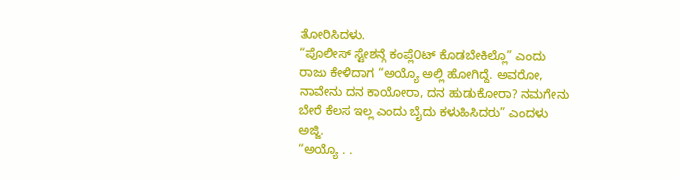ತೋರಿಸಿದಳು.
“ಪೊಲೀಸ್ ಸ್ಟೇಶನ್ಗೆ ಕಂಪ್ಲೆ೦ಟ್ ಕೊಡಬೇಕಿಲ್ಲೊ” ಎಂದು ರಾಜು ಕೇಳಿದಾಗ “ಅಯ್ಯೊ ಅಲ್ಲಿ ಹೋಗಿದ್ದೆ. ಅವರೋ, ನಾವೇನು ದನ ಕಾಯೋರಾ, ದನ ಹುಡುಕೋರಾ? ನಮಗೇನು ಬೇರೆ ಕೆಲಸ ಇಲ್ಲ ಎಂದು ಬೈದು ಕಳುಹಿಸಿದರು” ಎಂದಳು ಅಜ್ಜಿ.
“ಅಯ್ಯೊ . .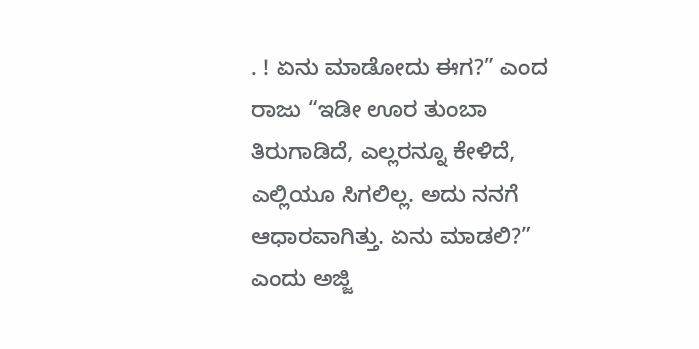. ! ಏನು ಮಾಡೋದು ಈಗ?” ಎಂದ ರಾಜು “ಇಡೀ ಊರ ತುಂಬಾ ತಿರುಗಾಡಿದೆ, ಎಲ್ಲರನ್ನೂ ಕೇಳಿದೆ, ಎಲ್ಲಿಯೂ ಸಿಗಲಿಲ್ಲ. ಅದು ನನಗೆ ಆಧಾರವಾಗಿತ್ತು. ಏನು ಮಾಡಲಿ?” ಎಂದು ಅಜ್ಜಿ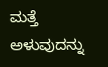ಮತ್ತೆ ಅಳುವುದನ್ನು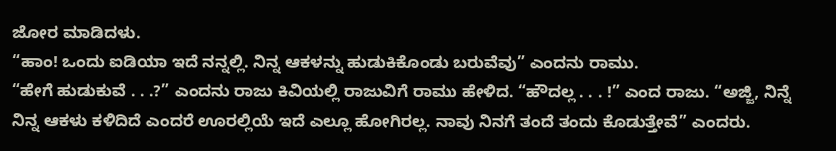ಜೋರ ಮಾಡಿದಳು.
“ಹಾಂ! ಒಂದು ಐಡಿಯಾ ಇದೆ ನನ್ನಲ್ಲಿ. ನಿನ್ನ ಆಕಳನ್ನು ಹುಡುಕಿಕೊಂಡು ಬರುವೆವು” ಎಂದನು ರಾಮು.
“ಹೇಗೆ ಹುಡುಕುವೆ . . .?” ಎಂದನು ರಾಜು ಕಿವಿಯಲ್ಲಿ ರಾಜುವಿಗೆ ರಾಮು ಹೇಳಿದ. “ಹೌದಲ್ಲ . . . !” ಎಂದ ರಾಜು. “ಅಜ್ಜಿ, ನಿನ್ನೆ ನಿನ್ನ ಆಕಳು ಕಳಿದಿದೆ ಎಂದರೆ ಊರಲ್ಲಿಯೆ ಇದೆ ಎಲ್ಲೂ ಹೋಗಿರಲ್ಲ. ನಾವು ನಿನಗೆ ತಂದೆ ತಂದು ಕೊಡುತ್ತೇವೆ” ಎಂದರು.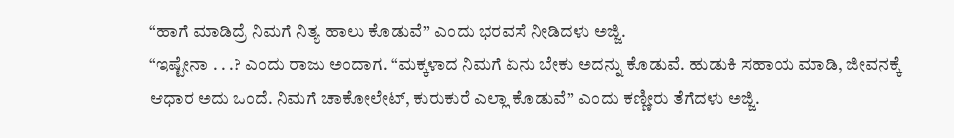“ಹಾಗೆ ಮಾಡಿದ್ರೆ ನಿಮಗೆ ನಿತ್ಯ ಹಾಲು ಕೊಡುವೆ” ಎಂದು ಭರವಸೆ ನೀಡಿದಳು ಅಜ್ಜಿ.
“ಇಷ್ಟೇನಾ . . .? ಎಂದು ರಾಜು ಅಂದಾಗ. “ಮಕ್ಕಳಾದ ನಿಮಗೆ ಏನು ಬೇಕು ಅದನ್ನು ಕೊಡುವೆ. ಹುಡುಕಿ ಸಹಾಯ ಮಾಡಿ, ಜೀವನಕ್ಕೆ ಆಧಾರ ಅದು ಒಂದೆ. ನಿಮಗೆ ಚಾಕೋಲೇಟ್, ಕುರುಕುರೆ ಎಲ್ಲಾ ಕೊಡುವೆ” ಎಂದು ಕಣ್ಣೀರು ತೆಗೆದಳು ಅಜ್ಜಿ.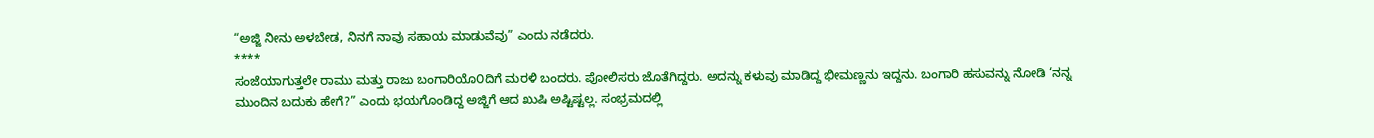“ಅಜ್ಜಿ ನೀನು ಅಳಬೇಡ, ನಿನಗೆ ನಾವು ಸಹಾಯ ಮಾಡುವೆವು” ಎಂದು ನಡೆದರು.
****
ಸಂಜೆಯಾಗುತ್ತಲೇ ರಾಮು ಮತ್ತು ರಾಜು ಬಂಗಾರಿಯೊ೦ದಿಗೆ ಮರಳಿ ಬಂದರು. ಪೋಲಿಸರು ಜೊತೆಗಿದ್ದರು. ಅದನ್ನು ಕಳುವು ಮಾಡಿದ್ದ ಭೀಮಣ್ಣನು ಇದ್ದನು. ಬಂಗಾರಿ ಹಸುವನ್ನು ನೋಡಿ ‘ನನ್ನ ಮುಂದಿನ ಬದುಕು ಹೇಗೆ?” ಎಂದು ಭಯಗೊಂಡಿದ್ದ ಅಜ್ಜಿಗೆ ಆದ ಖುಷಿ ಅಷ್ಟಿಷ್ಟಲ್ಲ. ಸಂಭ್ರಮದಲ್ಲಿ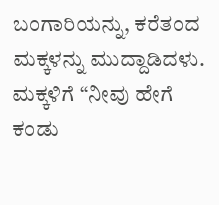ಬಂಗಾರಿಯನ್ನು, ಕರೆತಂದ ಮಕ್ಕಳನ್ನು ಮುದ್ದಾಡಿದಳು. ಮಕ್ಕಳಿಗೆ “ನೀವು ಹೇಗೆ ಕಂಡು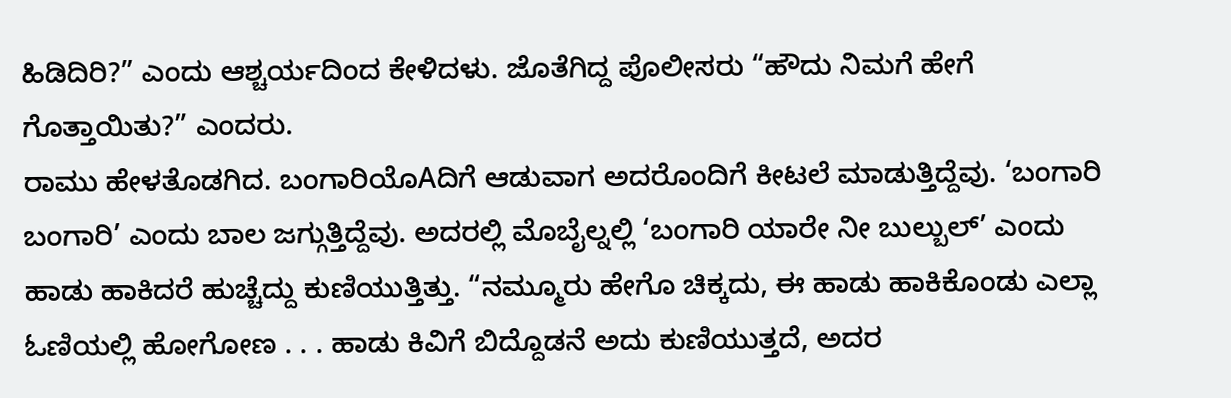ಹಿಡಿದಿರಿ?” ಎಂದು ಆಶ್ಚರ್ಯದಿಂದ ಕೇಳಿದಳು. ಜೊತೆಗಿದ್ದ ಪೊಲೀಸರು “ಹೌದು ನಿಮಗೆ ಹೇಗೆ ಗೊತ್ತಾಯಿತು?” ಎಂದರು.
ರಾಮು ಹೇಳತೊಡಗಿದ. ಬಂಗಾರಿಯೊAದಿಗೆ ಆಡುವಾಗ ಅದರೊಂದಿಗೆ ಕೀಟಲೆ ಮಾಡುತ್ತಿದ್ದೆವು. ‘ಬಂಗಾರಿ ಬಂಗಾರಿ’ ಎಂದು ಬಾಲ ಜಗ್ಗುತ್ತಿದ್ದೆವು. ಅದರಲ್ಲಿ ಮೊಬೈಲ್ನಲ್ಲಿ ‘ಬಂಗಾರಿ ಯಾರೇ ನೀ ಬುಲ್ಬುಲ್’ ಎಂದು ಹಾಡು ಹಾಕಿದರೆ ಹುಚ್ಚೆದ್ದು ಕುಣಿಯುತ್ತಿತ್ತು. “ನಮ್ಮೂರು ಹೇಗೊ ಚಿಕ್ಕದು, ಈ ಹಾಡು ಹಾಕಿಕೊಂಡು ಎಲ್ಲಾ ಓಣಿಯಲ್ಲಿ ಹೋಗೋಣ . . . ಹಾಡು ಕಿವಿಗೆ ಬಿದ್ದೊಡನೆ ಅದು ಕುಣಿಯುತ್ತದೆ, ಅದರ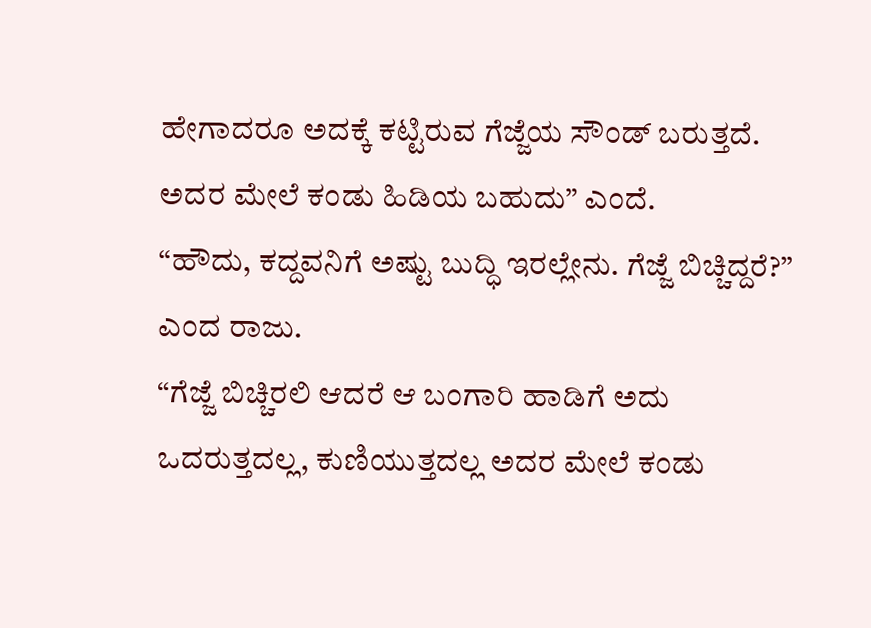ಹೇಗಾದರೂ ಅದಕ್ಕೆ ಕಟ್ಟಿರುವ ಗೆಜ್ಜೆಯ ಸೌಂಡ್ ಬರುತ್ತದೆ. ಅದರ ಮೇಲೆ ಕಂಡು ಹಿಡಿಯ ಬಹುದು” ಎಂದೆ.
“ಹೌದು, ಕದ್ದವನಿಗೆ ಅಷ್ಟು ಬುದ್ಧಿ ಇರಲ್ಲೇನು. ಗೆಜ್ಜೆ ಬಿಚ್ಚಿದ್ದರೆ?” ಎಂದ ರಾಜು.
“ಗೆಜ್ಜೆ ಬಿಚ್ಚಿರಲಿ ಆದರೆ ಆ ಬಂಗಾರಿ ಹಾಡಿಗೆ ಅದು ಒದರುತ್ತದಲ್ಲ, ಕುಣಿಯುತ್ತದಲ್ಲ ಅದರ ಮೇಲೆ ಕಂಡು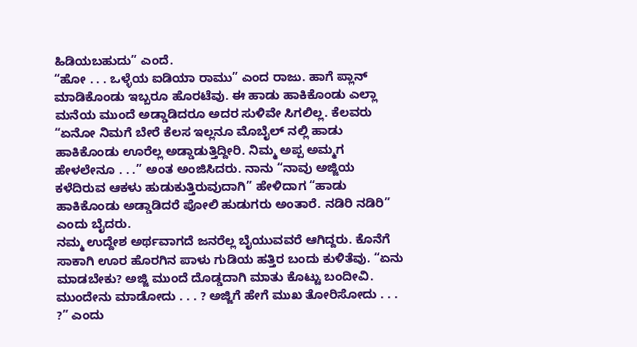ಹಿಡಿಯಬಹುದು” ಎಂದೆ.
“ಹೋ . . . ಒಳ್ಳೆಯ ಐಡಿಯಾ ರಾಮು” ಎಂದ ರಾಜು. ಹಾಗೆ ಪ್ಲಾನ್ ಮಾಡಿಕೊಂಡು ಇಬ್ಬರೂ ಹೊರಟೆವು. ಈ ಹಾಡು ಹಾಕಿಕೊಂಡು ಎಲ್ಲಾ ಮನೆಯ ಮುಂದೆ ಅಡ್ಡಾಡಿದರೂ ಅದರ ಸುಳಿವೇ ಸಿಗಲಿಲ್ಲ. ಕೆಲವರು “ಏನೋ ನಿಮಗೆ ಬೇರೆ ಕೆಲಸ ಇಲ್ಲನೂ ಮೊಬೈಲ್ ನಲ್ಲಿ ಹಾಡು ಹಾಕಿಕೊಂಡು ಊರೆಲ್ಲ ಅಡ್ಡಾಡುತ್ತಿದ್ದೀರಿ. ನಿಮ್ಮ ಅಪ್ಪ ಅಮ್ಮಗ ಹೇಳಲೇನೂ . . .” ಅಂತ ಅಂಜಿಸಿದರು. ನಾನು “ನಾವು ಅಜ್ಜಿಯ ಕಳೆದಿರುವ ಆಕಳು ಹುಡುಕುತ್ತಿರುವುದಾಗಿ” ಹೇಳಿದಾಗ “ಹಾಡು ಹಾಕಿಕೊಂಡು ಅಡ್ಡಾಡಿದರೆ ಪೋಲಿ ಹುಡುಗರು ಅಂತಾರೆ. ನಡಿರಿ ನಡಿರಿ” ಎಂದು ಬೈದರು.
ನಮ್ಮ ಉದ್ದೇಶ ಅರ್ಥವಾಗದೆ ಜನರೆಲ್ಲ ಬೈಯುವವರೆ ಆಗಿದ್ದರು. ಕೊನೆಗೆ ಸಾಕಾಗಿ ಊರ ಹೊರಗಿನ ಪಾಳು ಗುಡಿಯ ಹತ್ತಿರ ಬಂದು ಕುಳಿತೆವು. “ಏನು ಮಾಡಬೇಕು? ಅಜ್ಜಿ ಮುಂದೆ ದೊಡ್ಡದಾಗಿ ಮಾತು ಕೊಟ್ಟು ಬಂದೀವಿ. ಮುಂದೇನು ಮಾಡೋದು . . . ? ಅಜ್ಜಿಗೆ ಹೇಗೆ ಮುಖ ತೋರಿಸೋದು . . . ?” ಎಂದು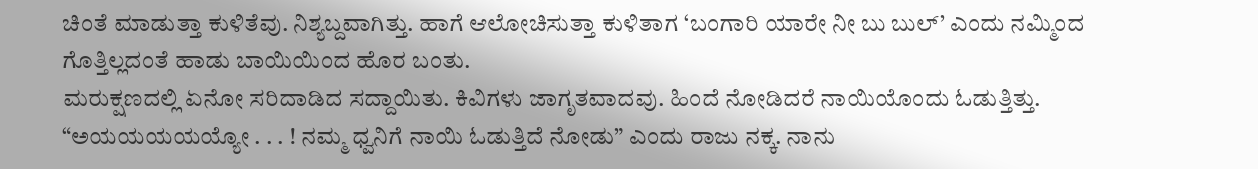ಚಿಂತೆ ಮಾಡುತ್ತಾ ಕುಳಿತೆವು. ನಿಶ್ಯಬ್ದವಾಗಿತ್ತು. ಹಾಗೆ ಆಲೋಚಿಸುತ್ತಾ ಕುಳಿತಾಗ ‘ಬಂಗಾರಿ ಯಾರೇ ನೀ ಬು ಬುಲ್’ ಎಂದು ನಮ್ಮಿಂದ ಗೊತ್ತಿಲ್ಲದಂತೆ ಹಾಡು ಬಾಯಿಯಿಂದ ಹೊರ ಬಂತು.
ಮರುಕ್ಷಣದಲ್ಲಿ ಏನೋ ಸರಿದಾಡಿದ ಸದ್ದಾಯಿತು. ಕಿವಿಗಳು ಜಾಗೃತವಾದವು. ಹಿಂದೆ ನೋಡಿದರೆ ನಾಯಿಯೊಂದು ಓಡುತ್ತಿತ್ತು. “ಅಯಯಯಯಯ್ಯೋ . . . ! ನಮ್ಮ ಧ್ವನಿಗೆ ನಾಯಿ ಓಡುತ್ತಿದೆ ನೋಡು” ಎಂದು ರಾಜು ನಕ್ಕ. ನಾನು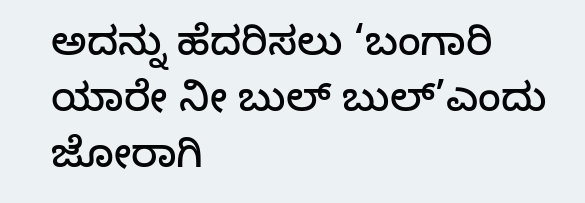ಅದನ್ನು ಹೆದರಿಸಲು ‘ಬಂಗಾರಿ ಯಾರೇ ನೀ ಬುಲ್ ಬುಲ್’ಎಂದು ಜೋರಾಗಿ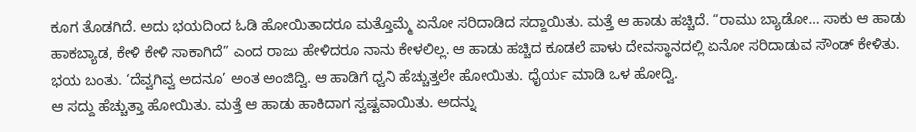ಕೂಗ ತೊಡಗಿದೆ. ಅದು ಭಯದಿಂದ ಓಡಿ ಹೋಯಿತಾದರೂ ಮತ್ತೊಮ್ಮೆ ಏನೋ ಸರಿದಾಡಿದ ಸದ್ದಾಯಿತು. ಮತ್ತೆ ಆ ಹಾಡು ಹಚ್ಚಿದೆ. “ರಾಮು ಬ್ಯಾಡೋ… ಸಾಕು ಆ ಹಾಡು ಹಾಕಬ್ಯಾಡ, ಕೇಳಿ ಕೇಳಿ ಸಾಕಾಗಿದೆ” ಎಂದ ರಾಜು ಹೇಳಿದರೂ ನಾನು ಕೇಳಲಿಲ್ಲ. ಆ ಹಾಡು ಹಚ್ಚಿದ ಕೂಡಲೆ ಪಾಳು ದೇವಸ್ಥಾನದಲ್ಲಿ ಏನೋ ಸರಿದಾಡುವ ಸೌಂಡ್ ಕೇಳಿತು. ಭಯ ಬಂತು. ‘ದೆವ್ವಗಿವ್ವ ಅದನೂ’ ಅಂತ ಅಂಜಿದ್ವಿ. ಆ ಹಾಡಿಗೆ ಧ್ವನಿ ಹೆಚ್ಚುತ್ತಲೇ ಹೋಯಿತು. ಧೈರ್ಯ ಮಾಡಿ ಒಳ ಹೋದ್ವಿ.
ಆ ಸದ್ದು ಹೆಚ್ಚುತ್ತಾ ಹೋಯಿತು. ಮತ್ತೆ ಆ ಹಾಡು ಹಾಕಿದಾಗ ಸ್ವಷ್ಟವಾಯಿತು. ಅದನ್ನು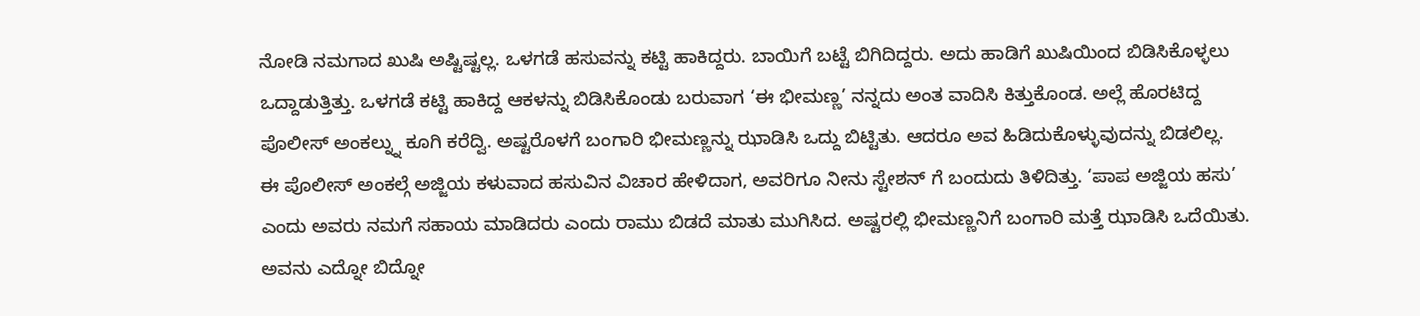ನೋಡಿ ನಮಗಾದ ಖುಷಿ ಅಷ್ಟಿಷ್ಟಲ್ಲ. ಒಳಗಡೆ ಹಸುವನ್ನು ಕಟ್ಟಿ ಹಾಕಿದ್ದರು. ಬಾಯಿಗೆ ಬಟ್ಟೆ ಬಿಗಿದಿದ್ದರು. ಅದು ಹಾಡಿಗೆ ಖುಷಿಯಿಂದ ಬಿಡಿಸಿಕೊಳ್ಳಲು ಒದ್ದಾಡುತ್ತಿತ್ತು. ಒಳಗಡೆ ಕಟ್ಟಿ ಹಾಕಿದ್ದ ಆಕಳನ್ನು ಬಿಡಿಸಿಕೊಂಡು ಬರುವಾಗ ‘ಈ ಭೀಮಣ್ಣ’ ನನ್ನದು ಅಂತ ವಾದಿಸಿ ಕಿತ್ತುಕೊಂಡ. ಅಲ್ಲೆ ಹೊರಟಿದ್ದ ಪೊಲೀಸ್ ಅಂಕಲ್ನ್ನು ಕೂಗಿ ಕರೆದ್ವಿ. ಅಷ್ಟರೊಳಗೆ ಬಂಗಾರಿ ಭೀಮಣ್ಣನ್ನು ಝಾಡಿಸಿ ಒದ್ದು ಬಿಟ್ಟಿತು. ಆದರೂ ಅವ ಹಿಡಿದುಕೊಳ್ಳುವುದನ್ನು ಬಿಡಲಿಲ್ಲ.
ಈ ಪೊಲೀಸ್ ಅಂಕಲ್ಗೆ ಅಜ್ಜಿಯ ಕಳುವಾದ ಹಸುವಿನ ವಿಚಾರ ಹೇಳಿದಾಗ, ಅವರಿಗೂ ನೀನು ಸ್ಟೇಶನ್ ಗೆ ಬಂದುದು ತಿಳಿದಿತ್ತು. ‘ಪಾಪ ಅಜ್ಜಿಯ ಹಸು’ ಎಂದು ಅವರು ನಮಗೆ ಸಹಾಯ ಮಾಡಿದರು ಎಂದು ರಾಮು ಬಿಡದೆ ಮಾತು ಮುಗಿಸಿದ. ಅಷ್ಟರಲ್ಲಿ ಭೀಮಣ್ಣನಿಗೆ ಬಂಗಾರಿ ಮತ್ತೆ ಝಾಡಿಸಿ ಒದೆಯಿತು. ಅವನು ಎದ್ನೋ ಬಿದ್ನೋ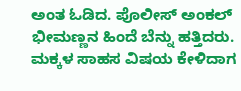ಅಂತ ಓಡಿದ. ಪೊಲೀಸ್ ಅಂಕಲ್ ಭೀಮಣ್ಣನ ಹಿಂದೆ ಬೆನ್ನು ಹತ್ತಿದರು. ಮಕ್ಕಳ ಸಾಹಸ ವಿಷಯ ಕೇಳಿದಾಗ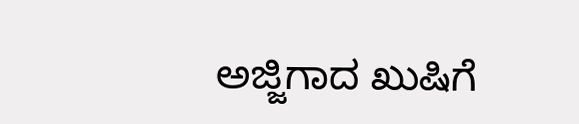ಅಜ್ಜಿಗಾದ ಖುಷಿಗೆ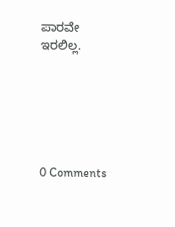ಪಾರವೇ ಇರಲಿಲ್ಲ.






0 Comments